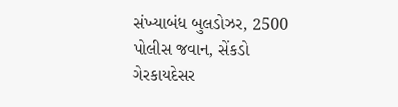સંખ્યાબંધ બુલડોઝર, 2500 પોલીસ જવાન, સેંકડો ગેરકાયદેસર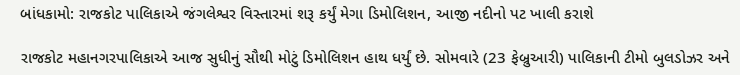બાંધકામો: રાજકોટ પાલિકાએ જંગલેશ્વર વિસ્તારમાં શરૂ કર્યું મેગા ડિમોલિશન, આજી નદીનો પટ ખાલી કરાશે

રાજકોટ મહાનગરપાલિકાએ આજ સુધીનું સૌથી મોટું ડિમોલિશન હાથ ધર્યું છે. સોમવારે (23 ફેબ્રુઆરી) પાલિકાની ટીમો બુલડોઝર અને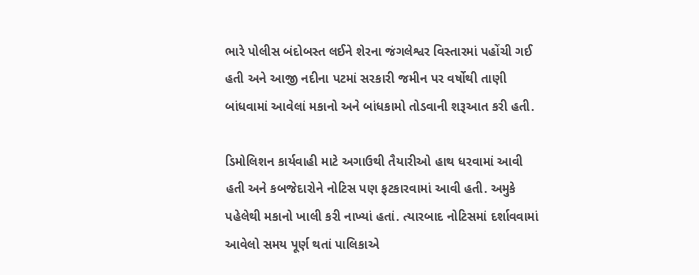ભારે પોલીસ બંદોબસ્ત લઈને શેરના જંગલેશ્વર વિસ્તારમાં પહોંચી ગઈ હતી અને આજી નદીના પટમાં સરકારી જમીન પર વર્ષોથી તાણી બાંધવામાં આવેલાં મકાનો અને બાંધકામો તોડવાની શરૂઆત કરી હતી.

ડિમોલિશન કાર્યવાહી માટે અગાઉથી તૈયારીઓ હાથ ધરવામાં આવી હતી અને કબજેદારોને નોટિસ પણ ફટકારવામાં આવી હતી. અમુકે પહેલેથી મકાનો ખાલી કરી નાખ્યાં હતાં. ત્યારબાદ નોટિસમાં દર્શાવવામાં આવેલો સમય પૂર્ણ થતાં પાલિકાએ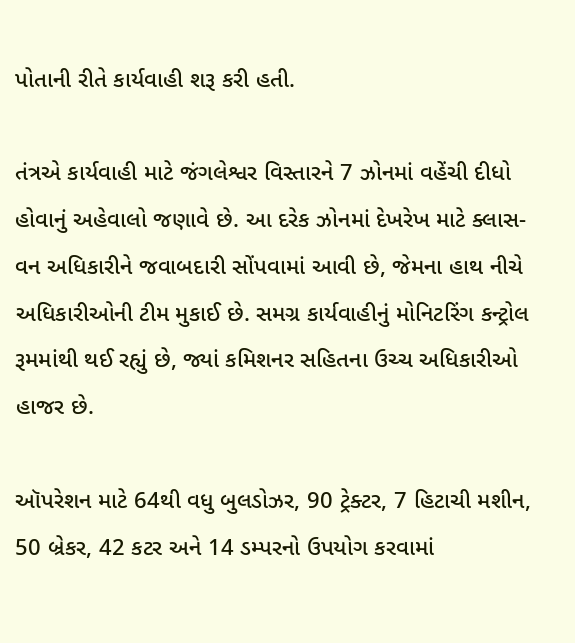પોતાની રીતે કાર્યવાહી શરૂ કરી હતી.

તંત્રએ કાર્યવાહી માટે જંગલેશ્વર વિસ્તારને 7 ઝોનમાં વહેંચી દીધો હોવાનું અહેવાલો જણાવે છે. આ દરેક ઝોનમાં દેખરેખ માટે ક્લાસ-વન અધિકારીને જવાબદારી સોંપવામાં આવી છે, જેમના હાથ નીચે અધિકારીઓની ટીમ મુકાઈ છે. સમગ્ર કાર્યવાહીનું મોનિટરિંગ કન્ટ્રોલ રૂમમાંથી થઈ રહ્યું છે, જ્યાં કમિશનર સહિતના ઉચ્ચ અધિકારીઓ હાજર છે.

ઑપરેશન માટે 64થી વધુ બુલડોઝર, 90 ટ્રેક્ટર, 7 હિટાચી મશીન, 50 બ્રેકર, 42 કટર અને 14 ડમ્પરનો ઉપયોગ કરવામાં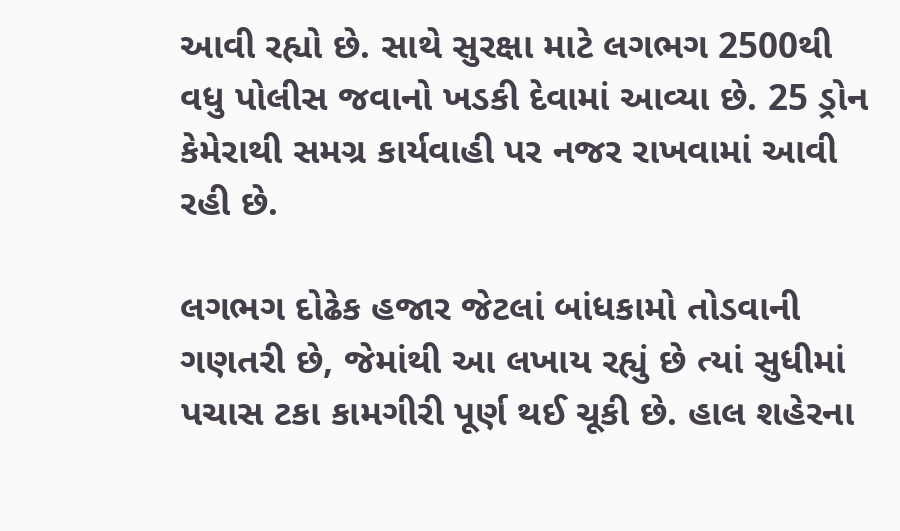આવી રહ્યો છે. સાથે સુરક્ષા માટે લગભગ 2500થી વધુ પોલીસ જવાનો ખડકી દેવામાં આવ્યા છે. 25 ડ્રોન કેમેરાથી સમગ્ર કાર્યવાહી પર નજર રાખવામાં આવી રહી છે.

લગભગ દોઢેક હજાર જેટલાં બાંધકામો તોડવાની ગણતરી છે, જેમાંથી આ લખાય રહ્યું છે ત્યાં સુધીમાં પચાસ ટકા કામગીરી પૂર્ણ થઈ ચૂકી છે. હાલ શહેરના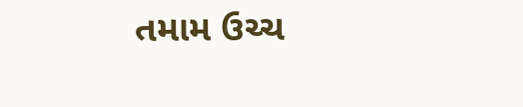તમામ ઉચ્ચ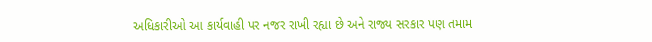અધિકારીઓ આ કાર્યવાહી પર નજર રાખી રહ્યા છે અને રાજ્ય સરકાર પણ તમામ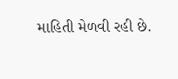માહિતી મેળવી રહી છે.